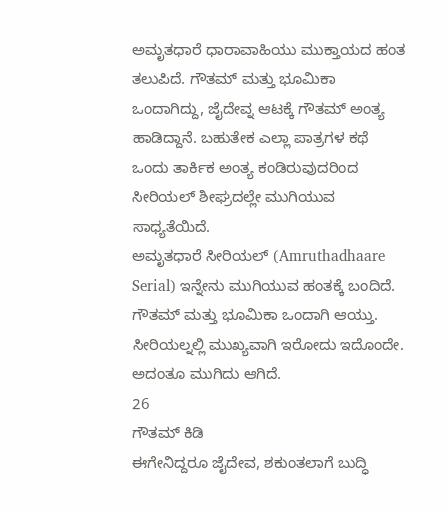ಅಮೃತಧಾರೆ ಧಾರಾವಾಹಿಯು ಮುಕ್ತಾಯದ ಹಂತ ತಲುಪಿದೆ. ಗೌತಮ್ ಮತ್ತು ಭೂಮಿಕಾ ಒಂದಾಗಿದ್ದು, ಜೈದೇವ್ನ ಆಟಕ್ಕೆ ಗೌತಮ್ ಅಂತ್ಯ ಹಾಡಿದ್ದಾನೆ. ಬಹುತೇಕ ಎಲ್ಲಾ ಪಾತ್ರಗಳ ಕಥೆ ಒಂದು ತಾರ್ಕಿಕ ಅಂತ್ಯ ಕಂಡಿರುವುದರಿಂದ ಸೀರಿಯಲ್ ಶೀಘ್ರದಲ್ಲೇ ಮುಗಿಯುವ ಸಾಧ್ಯತೆಯಿದೆ.
ಅಮೃತಧಾರೆ ಸೀರಿಯಲ್ (Amruthadhaare Serial) ಇನ್ನೇನು ಮುಗಿಯುವ ಹಂತಕ್ಕೆ ಬಂದಿದೆ. ಗೌತಮ್ ಮತ್ತು ಭೂಮಿಕಾ ಒಂದಾಗಿ ಆಯ್ತು. ಸೀರಿಯಲ್ನಲ್ಲಿ ಮುಖ್ಯವಾಗಿ ಇರೋದು ಇದೊಂದೇ. ಅದಂತೂ ಮುಗಿದು ಆಗಿದೆ.
26
ಗೌತಮ್ ಕಿಡಿ
ಈಗೇನಿದ್ದರೂ ಜೈದೇವ, ಶಕುಂತಲಾಗೆ ಬುದ್ಧಿ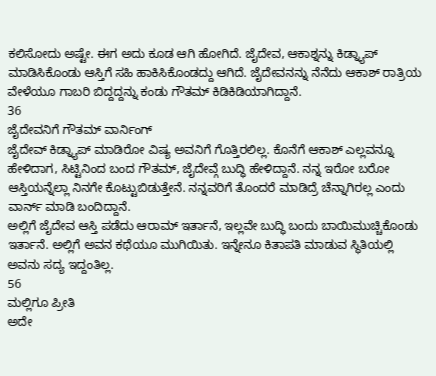ಕಲಿಸೋದು ಅಷ್ಟೇ. ಈಗ ಅದು ಕೂಡ ಆಗಿ ಹೋಗಿದೆ. ಜೈದೇವ, ಆಕಾಶ್ನನ್ನು ಕಿಡ್ನ್ಯಾಪ್ ಮಾಡಿಸಿಕೊಂಡು ಆಸ್ತಿಗೆ ಸಹಿ ಹಾಕಿಸಿಕೊಂಡದ್ದು ಆಗಿದೆ. ಜೈದೇವನನ್ನು ನೆನೆದು ಆಕಾಶ್ ರಾತ್ರಿಯ ವೇಳೆಯೂ ಗಾಬರಿ ಬಿದ್ದದ್ದನ್ನು ಕಂಡು ಗೌತಮ್ ಕಿಡಿಕಿಡಿಯಾಗಿದ್ದಾನೆ.
36
ಜೈದೇವನಿಗೆ ಗೌತಮ್ ವಾರ್ನಿಂಗ್
ಜೈದೇವ್ ಕಿಡ್ನ್ಯಾಪ್ ಮಾಡಿರೋ ವಿಷ್ಯ ಅವನಿಗೆ ಗೊತ್ತಿರಲಿಲ್ಲ. ಕೊನೆಗೆ ಆಕಾಶ್ ಎಲ್ಲವನ್ನೂ ಹೇಳಿದಾಗ, ಸಿಟ್ಟಿನಿಂದ ಬಂದ ಗೌತಮ್, ಜೈದೇವ್ಗೆ ಬುದ್ಧಿ ಹೇಳಿದ್ದಾನೆ. ನನ್ನ ಇರೋ ಬರೋ ಆಸ್ತಿಯನ್ನೆಲ್ಲಾ ನಿನಗೇ ಕೊಟ್ಟುಬಿಡುತ್ತೇನೆ. ನನ್ನವರಿಗೆ ತೊಂದರೆ ಮಾಡಿದ್ರೆ ಚೆನ್ನಾಗಿರಲ್ಲ ಎಂದು ವಾರ್ನ್ ಮಾಡಿ ಬಂದಿದ್ದಾನೆ.
ಅಲ್ಲಿಗೆ ಜೈದೇವ ಆಸ್ತಿ ಪಡೆದು ಆರಾಮ್ ಇರ್ತಾನೆ, ಇಲ್ಲವೇ ಬುದ್ಧಿ ಬಂದು ಬಾಯಿಮುಚ್ಚಿಕೊಂಡು ಇರ್ತಾನೆ. ಅಲ್ಲಿಗೆ ಅವನ ಕಥೆಯೂ ಮುಗಿಯಿತು. ಇನ್ನೇನೂ ಕಿತಾಪತಿ ಮಾಡುವ ಸ್ಥಿತಿಯಲ್ಲಿ ಅವನು ಸದ್ಯ ಇದ್ದಂತಿಲ್ಲ.
56
ಮಲ್ಲಿಗೂ ಪ್ರೀತಿ
ಅದೇ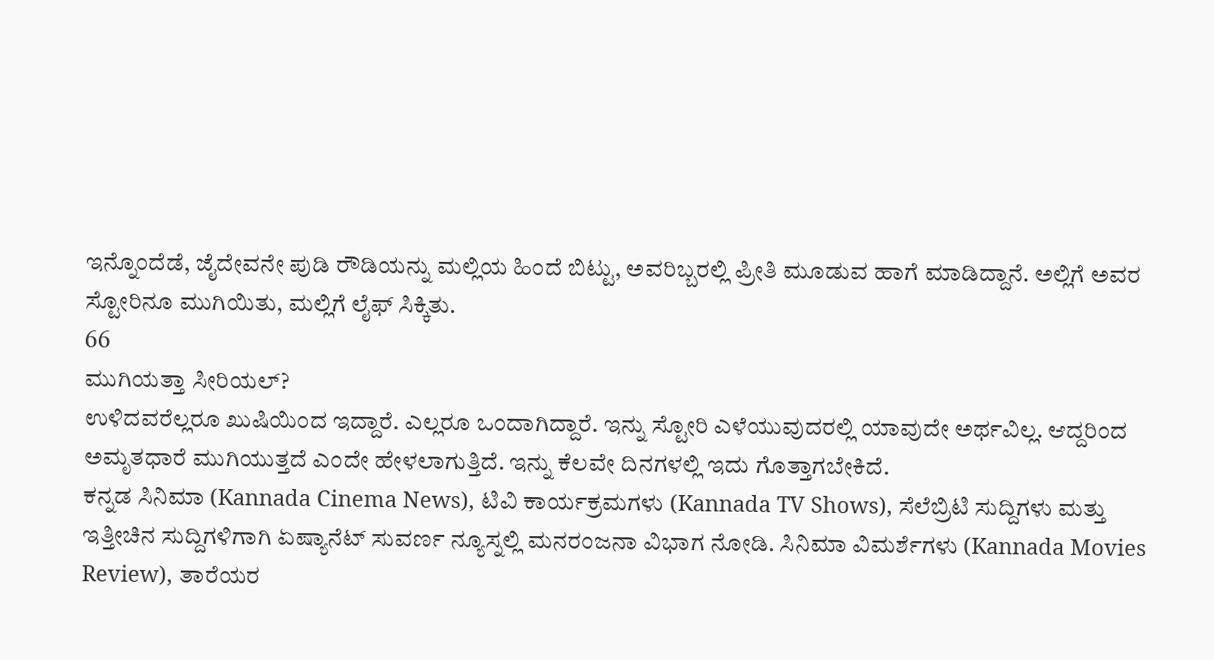ಇನ್ನೊಂದೆಡೆ, ಜೈದೇವನೇ ಪುಡಿ ರೌಡಿಯನ್ನು ಮಲ್ಲಿಯ ಹಿಂದೆ ಬಿಟ್ಟು, ಅವರಿಬ್ಬರಲ್ಲಿ ಪ್ರೀತಿ ಮೂಡುವ ಹಾಗೆ ಮಾಡಿದ್ದಾನೆ. ಅಲ್ಲಿಗೆ ಅವರ ಸ್ಟೋರಿನೂ ಮುಗಿಯಿತು, ಮಲ್ಲಿಗೆ ಲೈಫ್ ಸಿಕ್ಕಿತು.
66
ಮುಗಿಯತ್ತಾ ಸೀರಿಯಲ್?
ಉಳಿದವರೆಲ್ಲರೂ ಖುಷಿಯಿಂದ ಇದ್ದಾರೆ. ಎಲ್ಲರೂ ಒಂದಾಗಿದ್ದಾರೆ. ಇನ್ನು ಸ್ಟೋರಿ ಎಳೆಯುವುದರಲ್ಲಿ ಯಾವುದೇ ಅರ್ಥವಿಲ್ಲ. ಆದ್ದರಿಂದ ಅಮೃತಧಾರೆ ಮುಗಿಯುತ್ತದೆ ಎಂದೇ ಹೇಳಲಾಗುತ್ತಿದೆ. ಇನ್ನು ಕೆಲವೇ ದಿನಗಳಲ್ಲಿ ಇದು ಗೊತ್ತಾಗಬೇಕಿದೆ.
ಕನ್ನಡ ಸಿನಿಮಾ (Kannada Cinema News), ಟಿವಿ ಕಾರ್ಯಕ್ರಮಗಳು (Kannada TV Shows), ಸೆಲೆಬ್ರಿಟಿ ಸುದ್ದಿಗಳು ಮತ್ತು ಇತ್ತೀಚಿನ ಸುದ್ದಿಗಳಿಗಾಗಿ ಏಷ್ಯಾನೆಟ್ ಸುವರ್ಣ ನ್ಯೂಸ್ನಲ್ಲಿ ಮನರಂಜನಾ ವಿಭಾಗ ನೋಡಿ. ಸಿನಿಮಾ ವಿಮರ್ಶೆಗಳು (Kannada Movies Review), ತಾರೆಯರ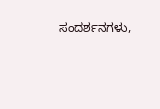ಸಂದರ್ಶನಗಳು,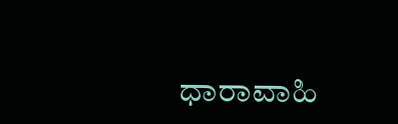ಧಾರಾವಾಹಿ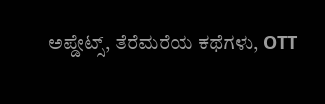ಅಪ್ಡೇಟ್ಸ್, ತೆರೆಮರೆಯ ಕಥೆಗಳು, OTT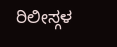ರಿಲೀಸ್ಗಳ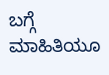ಬಗ್ಗೆ ಮಾಹಿತಿಯೂ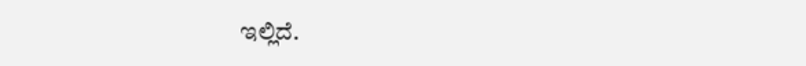ಇಲ್ಲಿದೆ.